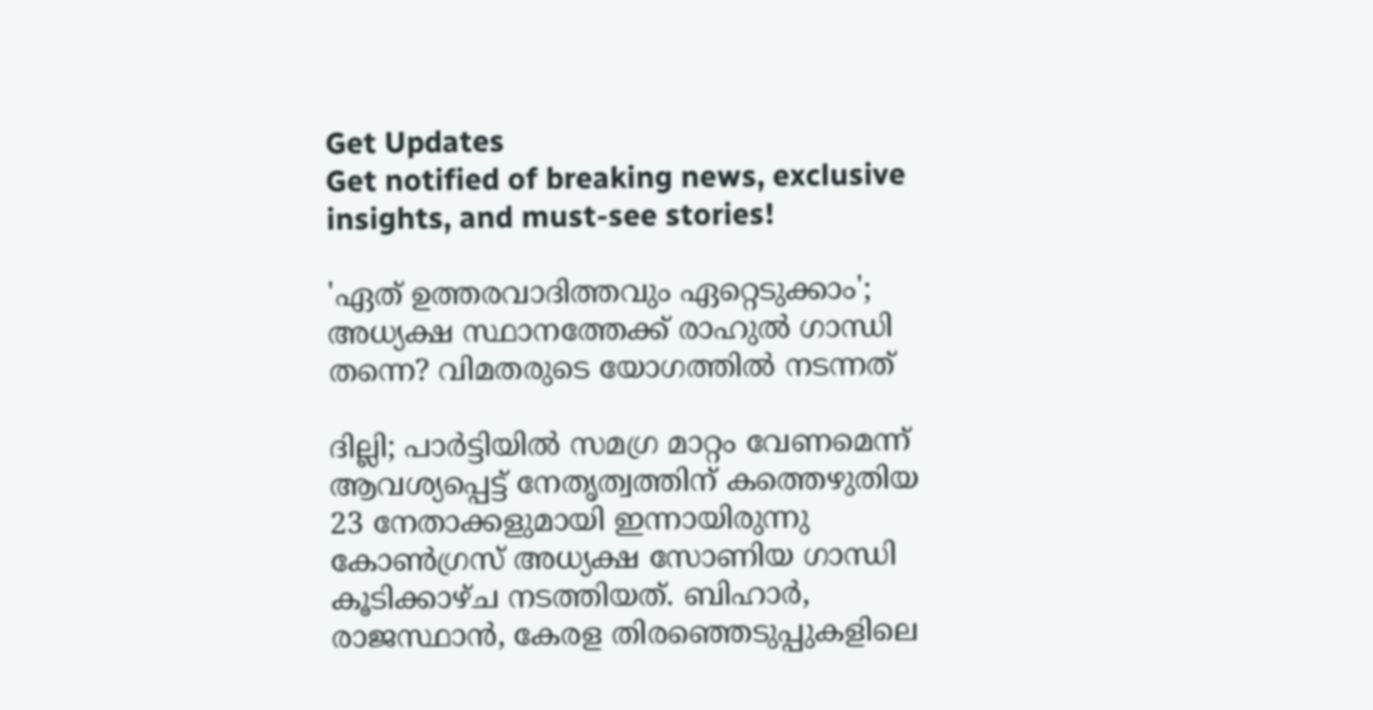Get Updates
Get notified of breaking news, exclusive insights, and must-see stories!

'ഏത് ഉത്തരവാദിത്തവും ഏറ്റെടുക്കാം'; അധ്യക്ഷ സ്ഥാനത്തേക്ക് രാഹുൽ ഗാന്ധി തന്നെ? വിമതരുടെ യോഗത്തിൽ നടന്നത്

ദില്ലി; പാർട്ടിയിൽ സമഗ്ര മാറ്റം വേണമെന്ന് ആവശ്യപ്പെട്ട് നേതൃത്വത്തിന് കത്തെഴുതിയ 23 നേതാക്കളുമായി ഇന്നായിരുന്നു കോൺഗ്രസ് അധ്യക്ഷ സോണിയ ഗാന്ധി കൂടിക്കാഴ്ച നടത്തിയത്. ബിഹാർ, രാജസ്ഥാൻ, കേരള തിരഞ്ഞെടുപ്പുകളിലെ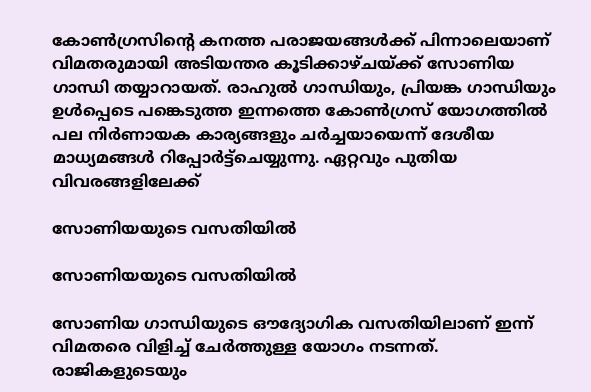കോൺഗ്രസിന്റെ കനത്ത പരാജയങ്ങൾക്ക് പിന്നാലെയാണ് വിമതരുമായി അടിയന്തര കൂടിക്കാഴ്ചയ്ക്ക് സോണിയ ഗാന്ധി തയ്യാറായത്. രാഹുൽ ഗാന്ധിയും, പ്രിയങ്ക ഗാന്ധിയും ഉൾപ്പെടെ പങ്കെടുത്ത ഇന്നത്തെ കോൺഗ്രസ് യോഗത്തിൽ പല നിർണായക കാര്യങ്ങളും ചർച്ചയായെന്ന് ദേശീയ മാധ്യമങ്ങൾ റിപ്പോർട്ട്ചെയ്യുന്നു. ഏറ്റവും പുതിയ വിവരങ്ങളിലേക്ക്

സോണിയയുടെ വസതിയിൽ

സോണിയയുടെ വസതിയിൽ

സോണിയ ഗാന്ധിയുടെ ഔദ്യോഗിക വസതിയിലാണ് ഇന്ന് വിമതരെ വിളിച്ച് ചേർത്തുള്ള യോഗം നടന്നത്. രാജികളുടെയും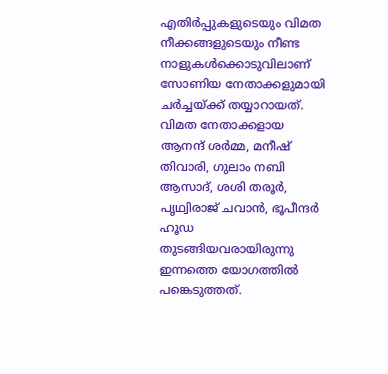എതിര്‍പ്പുകളുടെയും വിമത നീക്കങ്ങളുടെയും നീണ്ട നാളുകൾക്കൊടുവിലാണ് സോണിയ നേതാക്കളുമായി ചർച്ചയ്ക്ക് തയ്യാറായത്. വിമത നേതാക്കളായ
ആനന്ദ് ശർമ്മ, മനീഷ് തിവാരി, ഗുലാം നബി ആസാദ്, ശശി തരൂർ, പൃഥ്വിരാജ് ചവാൻ, ഭൂപീന്ദർ ഹൂഡ തുടങ്ങിയവരായിരുന്നു ഇന്നത്തെ യോഗത്തിൽ പങ്കെടുത്തത്.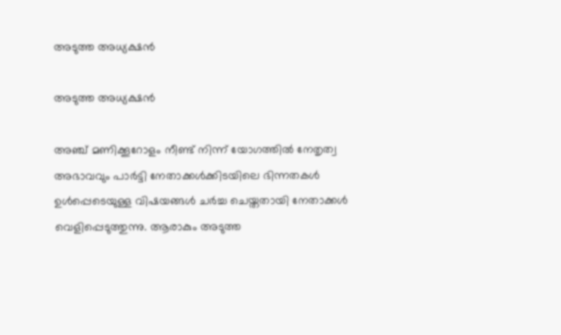അടുത്ത അധ്യക്ഷൻ

അടുത്ത അധ്യക്ഷൻ

അഞ്ച് മണിക്കൂറോളം നീണ്ട് നിന്ന് യോഗത്തിൽ നേതൃത്വ അഭാവവും പാർട്ടി നേതാക്കൾക്കിടയിലെ ഭിന്നതകൾ ഉൾപ്പെടെയുള്ള വിഷയങ്ങൾ ചർച്ച ചെയ്തതായി നേതാക്കൾ വെളിപ്പെടുത്തുന്നു. ആരാകും അടുത്ത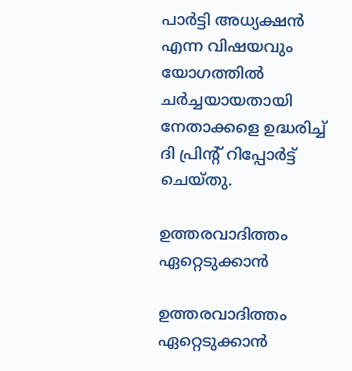പാർട്ടി അധ്യക്ഷൻ എന്ന വിഷയവും യോഗത്തിൽ ചർച്ചയായതായി നേതാക്കളെ ഉദ്ധരിച്ച് ദി പ്രിന്റ് റിപ്പോർട്ട് ചെയ്തു.

ഉത്തരവാദിത്തം ഏറ്റെടുക്കാൻ

ഉത്തരവാദിത്തം ഏറ്റെടുക്കാൻ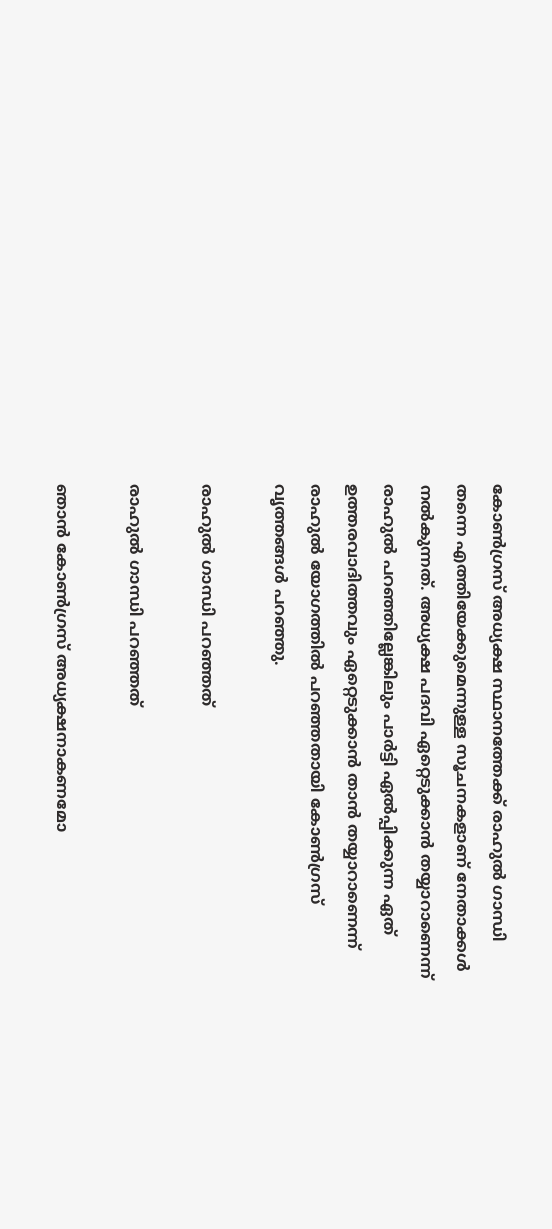കോൺഗ്രസ് അധ്യക്ഷ സ്ഥാനത്തേക്ക് രാഹുൽ ഗാന്ധി തന്നെ എത്തിയേക്കുമെന്നുള്ള സൂചനകളാണ് നേതാക്കൾ നൽകുന്നത്. അധ്യക്ഷ പദവി ഏറ്റെടുക്കാൻ തയ്യാറാണെന്ന് രാഹുൽ പറഞ്ഞില്ലേങ്കിലും പാർട്ടി ഏൽപ്പിക്കുന്ന ഏത് ഉത്തരവാദിത്തവും ഏറ്റെടുക്കാൻ താൻ തയ്യാറാണെന്ന് രാഹുൽ യോഗത്തിൽ പറഞ്ഞതായി കോൺഗ്രസ് വൃത്തങ്ങൾ പറഞ്ഞു.

രാഹുൽ ഗാന്ധി പറഞ്ഞത്

രാഹുൽ ഗാന്ധി പറഞ്ഞത്

ഞാൻ കോൺഗ്രസ് അധ്യക്ഷനാകണമോ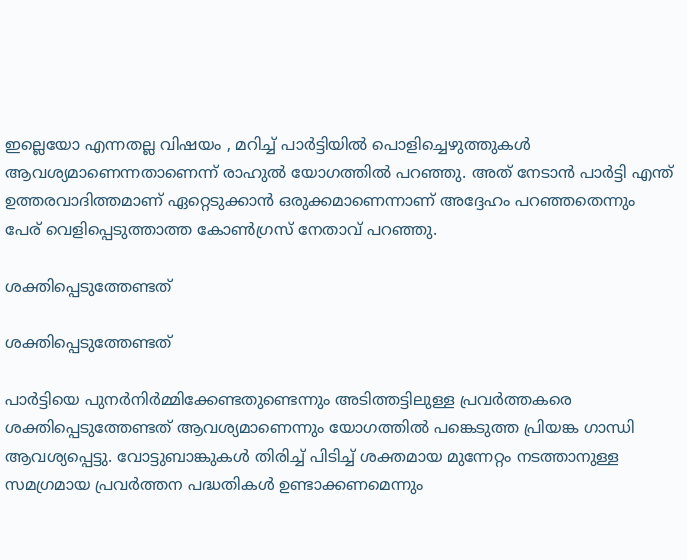ഇല്ലെയോ എന്നതല്ല വിഷയം , മറിച്ച് പാർട്ടിയിൽ പൊളിച്ചെഴുത്തുകൾ ആവശ്യമാണെന്നതാണെന്ന് രാഹുൽ യോഗത്തിൽ പറഞ്ഞു. അത് നേടാൻ പാർട്ടി എന്ത് ഉത്തരവാദിത്തമാണ് ഏറ്റെടുക്കാൻ ഒരുക്കമാണെന്നാണ് അദ്ദേഹം പറഞ്ഞതെന്നും പേര് വെളിപ്പെടുത്താത്ത കോൺഗ്രസ് നേതാവ് പറഞ്ഞു.

ശക്തിപ്പെടുത്തേണ്ടത്

ശക്തിപ്പെടുത്തേണ്ടത്

പാർട്ടിയെ പുനർനിർമ്മിക്കേണ്ടതുണ്ടെന്നും അടിത്തട്ടിലുള്ള പ്രവർത്തകരെ ശക്തിപ്പെടുത്തേണ്ടത് ആവശ്യമാണെന്നും യോഗത്തിൽ പങ്കെടുത്ത പ്രിയങ്ക ഗാന്ധി ആവശ്യപ്പെട്ടു. വോട്ടുബാങ്കുകൾ തിരിച്ച് പിടിച്ച് ശക്തമായ മുന്നേറ്റം നടത്താനുള്ള സമഗ്രമായ പ്രവർത്തന പദ്ധതികൾ ഉണ്ടാക്കണമെന്നും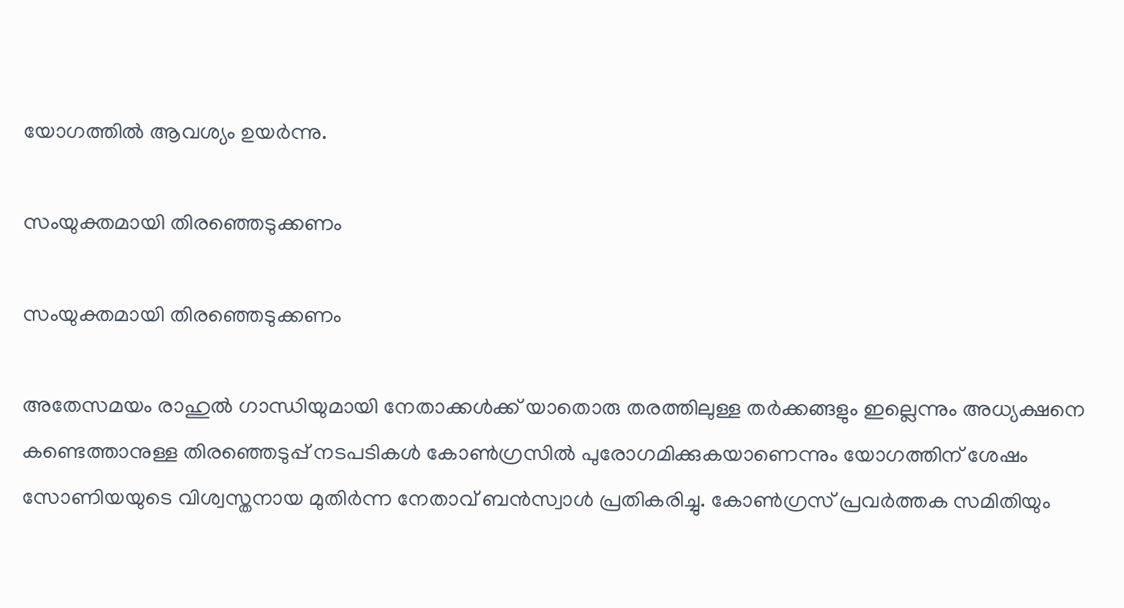യോഗത്തിൽ ആവശ്യം ഉയർന്നു.

സംയുക്തമായി തിരഞ്ഞെടുക്കണം

സംയുക്തമായി തിരഞ്ഞെടുക്കണം

അതേസമയം രാഹുൽ ഗാന്ധിയുമായി നേതാക്കൾക്ക് യാതൊരു തരത്തിലുള്ള തർക്കങ്ങളും ഇല്ലെന്നും അധ്യക്ഷനെ കണ്ടെത്താനുള്ള തിരഞ്ഞെടുപ്പ് നടപടികൾ കോൺഗ്രസിൽ പുരോഗമിക്കുകയാണെന്നും യോഗത്തിന് ശേഷം സോണിയയുടെ വിശ്വസ്തനായ മുതിർന്ന നേതാവ് ബൻസ്വാൾ പ്രതികരിച്ചു. കോണ്‍ഗ്രസ് പ്രവര്‍ത്തക സമിതിയും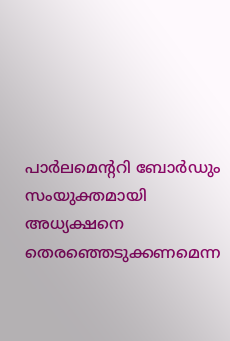പാര്‍ലമെന്ററി ബോര്‍ഡും സംയുക്തമായി അധ്യക്ഷനെ തെരഞ്ഞെടുക്കണമെന്ന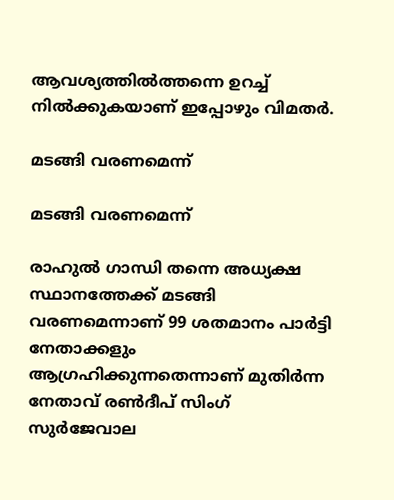ആവശ്യത്തില്‍ത്തന്നെ ഉറച്ച് നില്‍ക്കുകയാണ് ഇപ്പോഴും വിമതർ.

മടങ്ങി വരണമെന്ന്

മടങ്ങി വരണമെന്ന്

രാഹുൽ ഗാന്ധി തന്നെ അധ്യക്ഷ സ്ഥാനത്തേക്ക് മടങ്ങി വരണമെന്നാണ് 99 ശതമാനം പാർട്ടി നേതാക്കളും ആഗ്രഹിക്കുന്നതെന്നാണ് മുതിർന്ന നേതാവ് രൺദീപ് സിംഗ് സുർജേവാല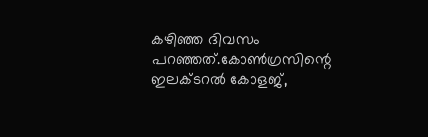കഴിഞ്ഞ ദിവസം പറഞ്ഞത്.കോൺഗ്രസിന്റെ ഇലക്ടറൽ കോളജ്,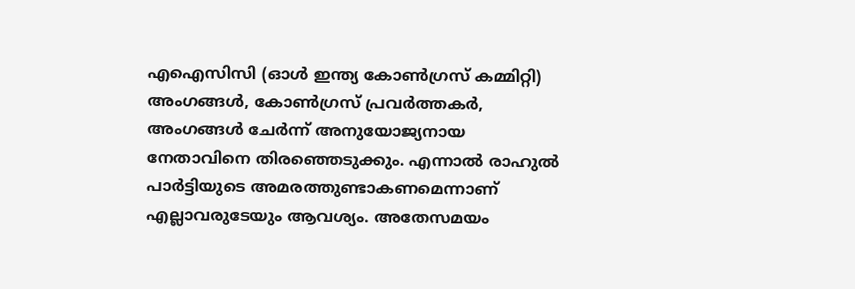എഐസിസി (ഓൾ ഇന്ത്യ കോൺഗ്രസ് കമ്മിറ്റി) അംഗങ്ങൾ, കോൺഗ്രസ് പ്രവർത്തകർ, അംഗങ്ങൾ ചേർന്ന് അനുയോജ്യനായ നേതാവിനെ തിരഞ്ഞെടുക്കും. എന്നാൽ രാഹുൽ പാർട്ടിയുടെ അമരത്തുണ്ടാകണമെന്നാണ് എല്ലാവരുടേയും ആവശ്യം. അതേസമയം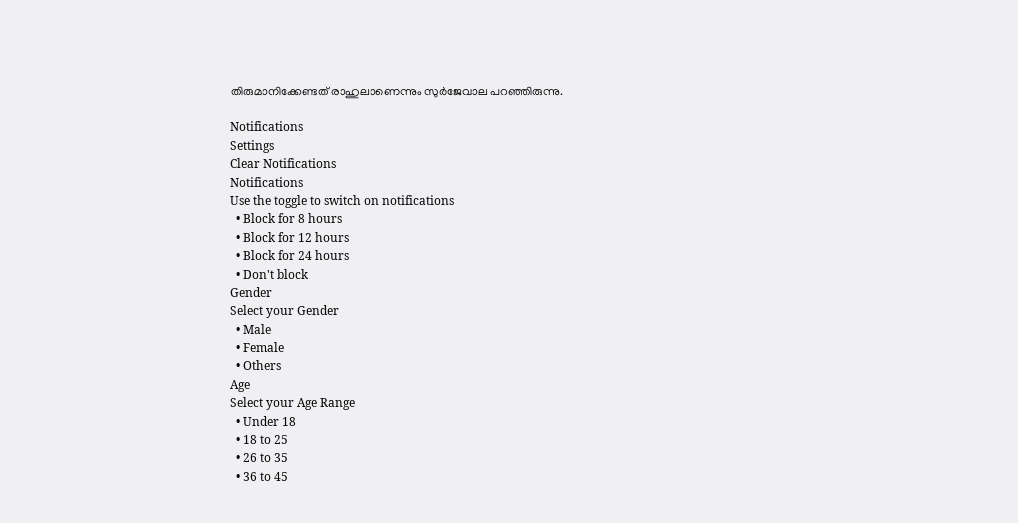തിരുമാനിക്കേണ്ടത് രാഹുലാണെന്നും സുർജേവാല പറഞ്ഞിരുന്നു.

Notifications
Settings
Clear Notifications
Notifications
Use the toggle to switch on notifications
  • Block for 8 hours
  • Block for 12 hours
  • Block for 24 hours
  • Don't block
Gender
Select your Gender
  • Male
  • Female
  • Others
Age
Select your Age Range
  • Under 18
  • 18 to 25
  • 26 to 35
  • 36 to 45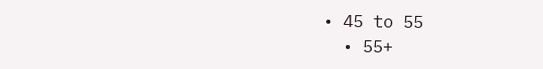• 45 to 55
  • 55+